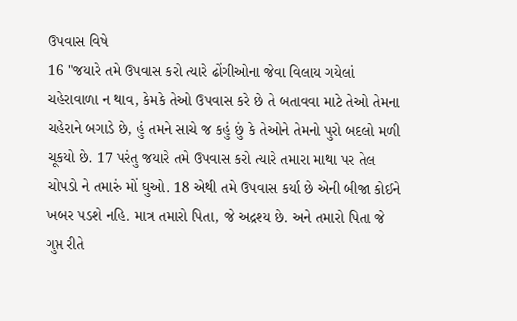ઉપવાસ વિષે
16 "જયારે તમે ઉપવાસ કરો ત્યારે ઢોંગીઓના જેવા વિલાય ગયેલાં ચહેરાવાળા ન થાવ, કેમકે તેઓ ઉપવાસ કરે છે તે બતાવવા માટે તેઓ તેમના ચહેરાને બગાડે છે, હું તમને સાચે જ કહું છું કે તેઓને તેમનો પુરો બદલો મળી ચૂકયો છે. 17 પરંતુ જયારે તમે ઉપવાસ કરો ત્યારે તમારા માથા પર તેલ ચોપડો ને તમારું મોં ઘુઓ. 18 એથી તમે ઉપવાસ કર્યા છે એની બીજા કોઈને ખબર પડશે નહિ. માત્ર તમારો પિતા, જે અદ્રશ્ય છે. અને તમારો પિતા જે ગુપ્ત રીતે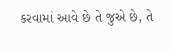કરવામાં આવે છે તે જુએ છે, તે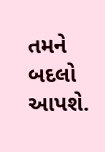તમને બદલો આપશે.